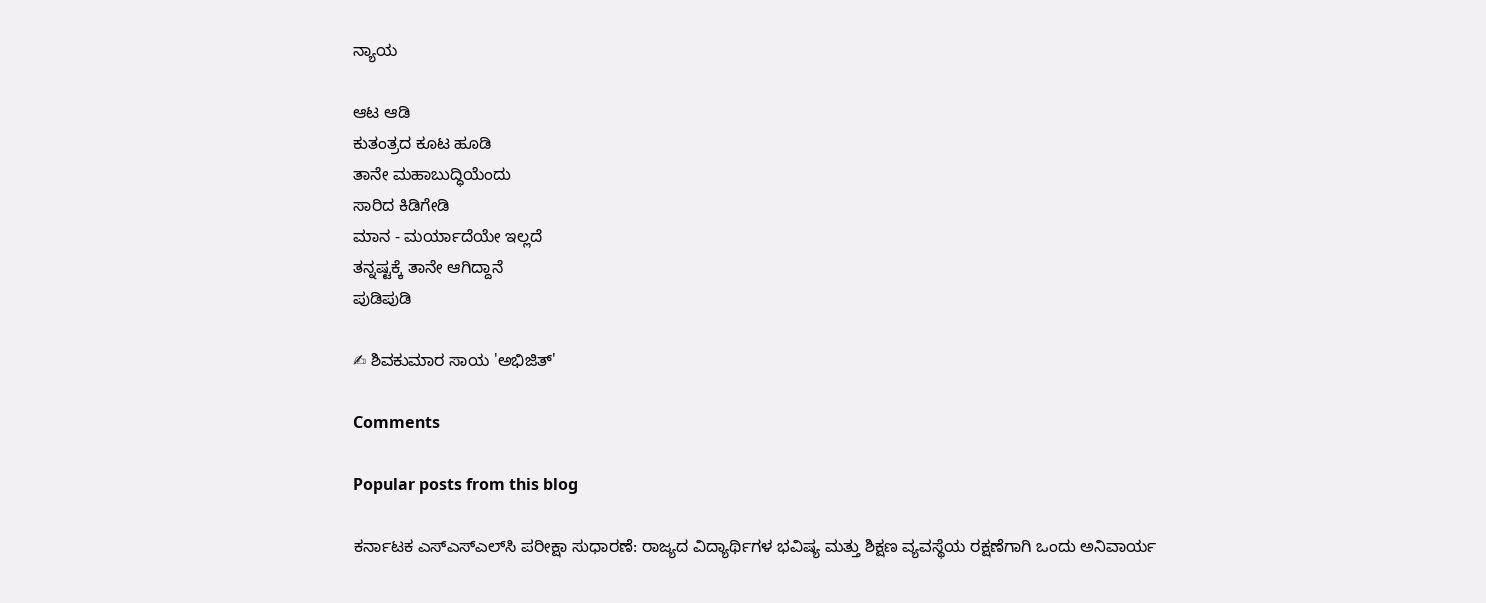ನ್ಯಾಯ

ಆಟ ಆಡಿ
ಕುತಂತ್ರದ ಕೂಟ ಹೂಡಿ
ತಾನೇ ಮಹಾಬುದ್ಧಿಯೆಂದು
ಸಾರಿದ ಕಿಡಿಗೇಡಿ
ಮಾನ - ಮರ್ಯಾದೆಯೇ ಇಲ್ಲದೆ
ತನ್ನಷ್ಟಕ್ಕೆ ತಾನೇ ಆಗಿದ್ದಾನೆ
ಪುಡಿಪುಡಿ

✍ ಶಿವಕುಮಾರ ಸಾಯ 'ಅಭಿಜಿತ್'

Comments

Popular posts from this blog

ಕರ್ನಾಟಕ ಎಸ್‌ಎಸ್‌ಎಲ್‌ಸಿ ಪರೀಕ್ಷಾ ಸುಧಾರಣೆ: ರಾಜ್ಯದ ವಿದ್ಯಾರ್ಥಿಗಳ ಭವಿಷ್ಯ ಮತ್ತು ಶಿಕ್ಷಣ ವ್ಯವಸ್ಥೆಯ ರಕ್ಷಣೆಗಾಗಿ ಒಂದು ಅನಿವಾರ್ಯ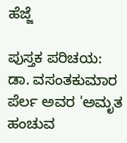ಹೆಜ್ಜೆ

ಪುಸ್ತಕ ಪರಿಚಯ: ಡಾ. ವಸಂತಕುಮಾರ ಪೆರ್ಲ ಅವರ 'ಅಮೃತ ಹಂಚುವ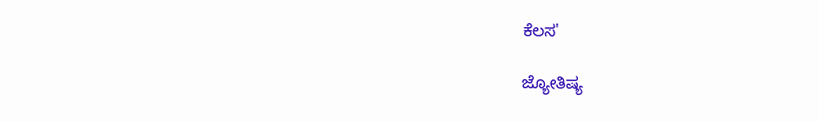ಕೆಲಸ'

ಜ್ಯೋತಿಷ್ಯ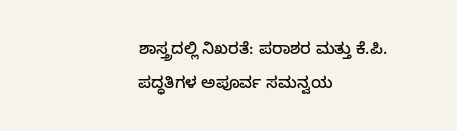ಶಾಸ್ತ್ರದಲ್ಲಿ ನಿಖರತೆ: ಪರಾಶರ ಮತ್ತು ಕೆ.ಪಿ. ಪದ್ಧತಿಗಳ ಅಪೂರ್ವ ಸಮನ್ವಯ